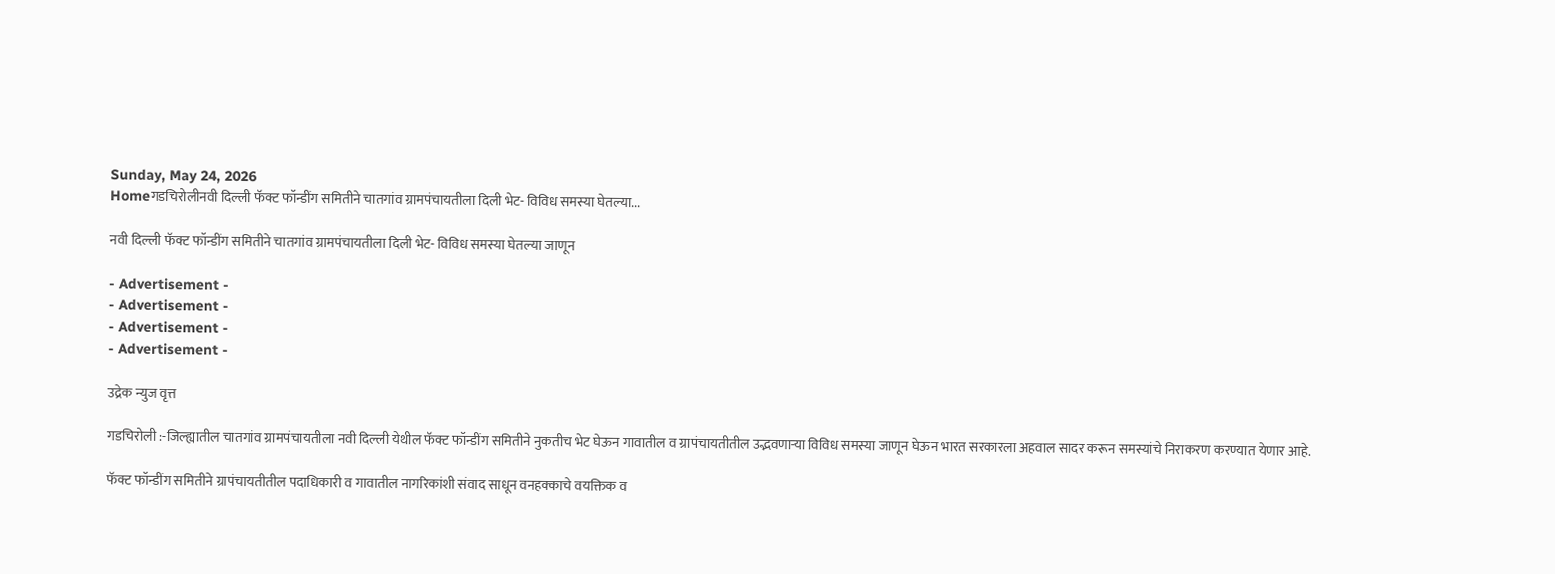Sunday, May 24, 2026
Homeगडचिरोलीनवी दिल्ली फॅक्ट फॉन्डींग समितीने चातगांव ग्रामपंचायतीला दिली भेट- विविध समस्या घेतल्या...

नवी दिल्ली फॅक्ट फॉन्डींग समितीने चातगांव ग्रामपंचायतीला दिली भेट- विविध समस्या घेतल्या जाणून

- Advertisement -
- Advertisement -
- Advertisement -
- Advertisement -

उद्रेक न्युज वृत्त

गडचिरोली :-जिल्ह्यातील चातगांव ग्रामपंचायतीला नवी दिल्ली येथील फॅक्ट फॉन्डींग समितीने नुकतीच भेट घेऊन गावातील व ग्रापंचायतीतील उद्भवणाऱ्या विविध समस्या जाणून घेऊन भारत सरकारला अहवाल सादर करून समस्यांचे निराकरण करण्यात येणार आहे.

फॅक्ट फॉन्डींग समितीने ग्रापंचायतीतील पदाधिकारी व गावातील नागरिकांशी संवाद साधून वनहक्काचे वयक्तिक व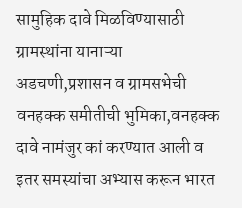सामुहिक दावे मिळविण्यासाठी ग्रामस्थांना यानाऱ्या अडचणी,प्रशासन व ग्रामसभेची वनहक्क समीतीची भुमिका,वनहक्क दावे नामंजुर कां करण्यात आली व इतर समस्यांचा अभ्यास करून भारत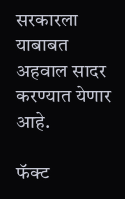सरकारला याबाबत अहवाल सादर करण्यात येणार आहे.

फॅक्ट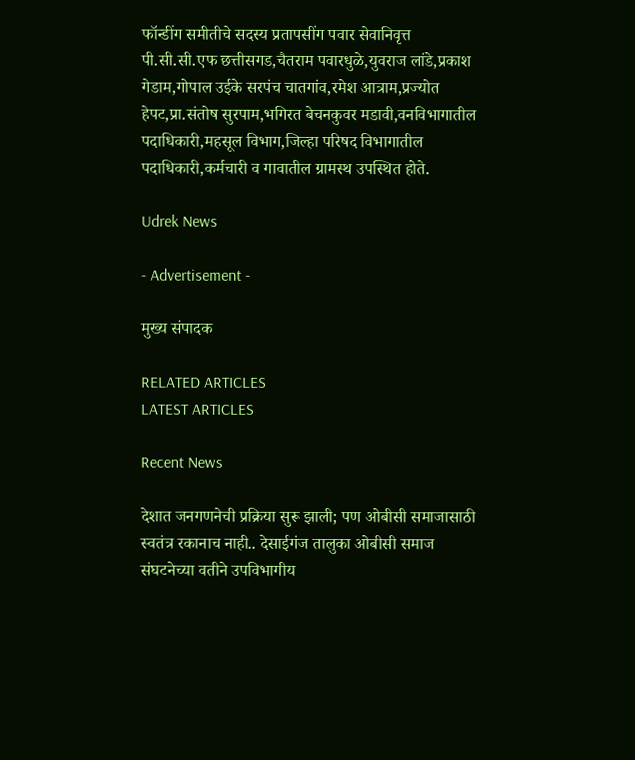फॉन्डींग समीतीचे सदस्य प्रतापसींग पवार सेवानिवृत्त पी.सी.सी.एफ छत्तीसगड,चैतराम पवारधुळे,युवराज लांडे,प्रकाश गेडाम,गोपाल उईके सरपंच चातगांव,रमेश आत्राम,प्रज्योत हेपट,प्रा.संतोष सुरपाम,भगिरत बेचनकुवर मडावी,वनविभागातील पदाधिकारी,महसूल विभाग,जिल्हा परिषद विभागातील पदाधिकारी,कर्मचारी व गावातील ग्रामस्थ उपस्थित होते.

Udrek News

- Advertisement -

मुख्य संपादक

RELATED ARTICLES
LATEST ARTICLES

Recent News

देशात जनगणनेची प्रक्रिया सुरू झाली; पण ओबीसी समाजासाठी स्वतंत्र रकानाच नाही.. देसाईगंज तालुका ओबीसी समाज संघटनेच्या वतीने उपविभागीय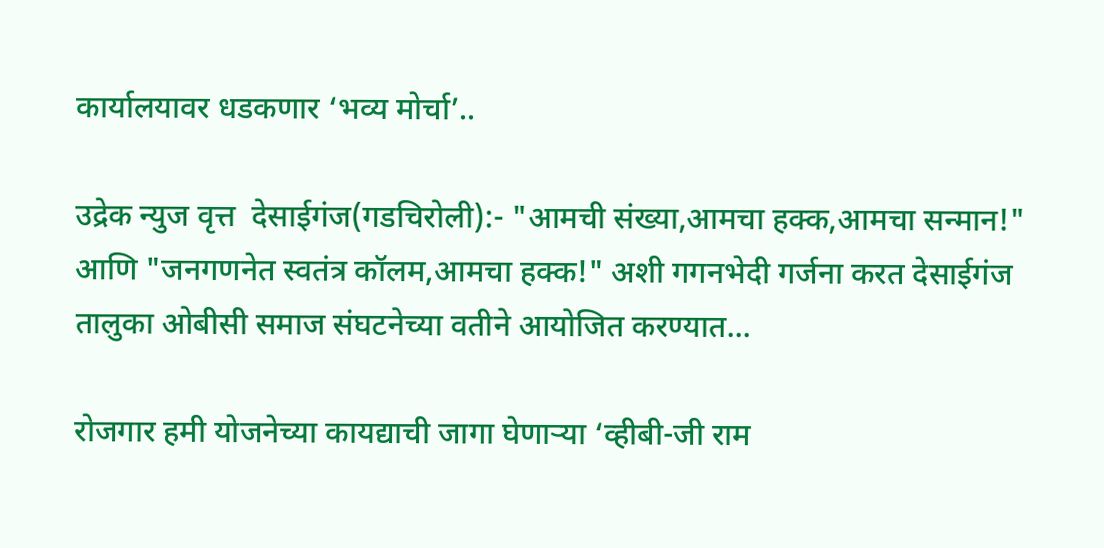कार्यालयावर धडकणार ‘भव्य मोर्चा’..

उद्रेक न्युज वृत्त  देसाईगंज(गडचिरोली):- "आमची संख्या,आमचा हक्क,आमचा सन्मान!" आणि "जनगणनेत स्वतंत्र कॉलम,आमचा हक्क!" अशी गगनभेदी गर्जना करत देसाईगंज तालुका ओबीसी समाज संघटनेच्या वतीने आयोजित करण्यात...

रोजगार हमी योजनेच्या कायद्याची जागा घेणाऱ्या ‘व्हीबी-जी राम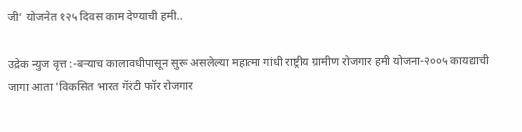जी’ योजनेत १२५ दिवस काम देण्याची हमी..

उद्रेक न्युज वृत्त :-बऱ्याच कालावधीपासून सुरू असलेल्या महात्मा गांधी राष्ट्रीय ग्रामीण रोजगार हमी योजना-२००५ कायद्याची जागा आता 'विकसित भारत गॅरंटी फॉर रोजगार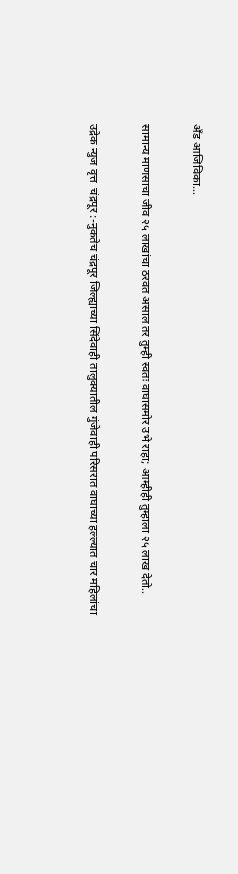अँड आजिविका...

सामान्य माणसाचा जीव २५ लाखांचा ठरवत असाल तर तुम्ही स्वतः वाघासमोर उभे राहा; आम्हीही तुम्हाला २५ लाख देतो..

उद्रेक न्युज वृत्त  चंद्रपूर :-नुकतेच चंद्रपूर जिल्ह्याच्या सिंदेवाही तालुक्यातील गुंजेवाही परिसरात वाघाच्या हल्ल्यात चार महिलांचा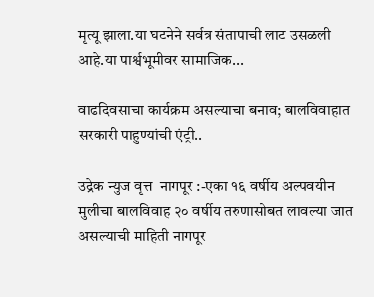मृत्यू झाला.या घटनेने सर्वत्र संतापाची लाट उसळली आहे.या पार्श्वभूमीवर सामाजिक...

वाढदिवसाचा कार्यक्रम असल्याचा बनाव; बालविवाहात सरकारी पाहुण्यांची एंट्री..

उद्रेक न्युज वृत्त  नागपूर :-एका १६ वर्षीय अल्पवयीन मुलीचा बालविवाह २० वर्षीय तरुणासोबत लावल्या जात असल्याची माहिती नागपूर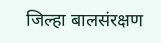जिल्हा बालसंरक्षण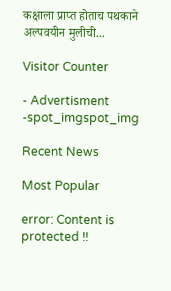कक्षाला प्राप्त होताच पथकाने अल्पवयीन मुलीची...

Visitor Counter

- Advertisment -spot_imgspot_img

Recent News

Most Popular

error: Content is protected !!